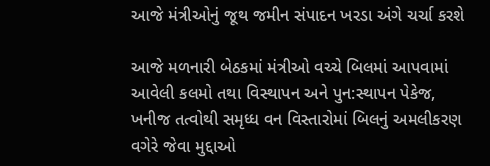આજે મંત્રીઓનું જૂથ જમીન સંપાદન ખરડા અંગે ચર્ચા કરશે

આજે મળનારી બેઠકમાં મંત્રીઓ વચ્ચે બિલમાં આપવામાં આવેલી કલમો તથા વિસ્થાપન અને પુન:સ્થાપન પેકેજ, ખનીજ તત્વોથી સમૃધ્ધ વન વિસ્તારોમાં બિલનું અમલીકરણ વગેરે જેવા મુદ્દાઓ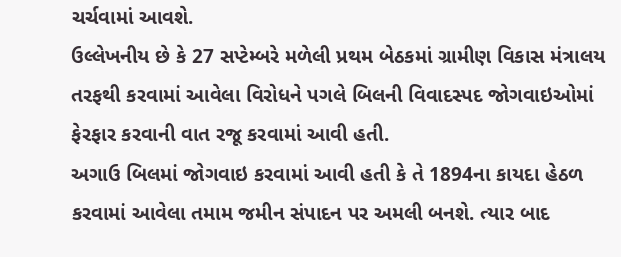ચર્ચવામાં આવશે.
ઉલ્લેખનીય છે કે 27 સપ્ટેમ્બરે મળેલી પ્રથમ બેઠકમાં ગ્રામીણ વિકાસ મંત્રાલય તરફથી કરવામાં આવેલા વિરોધને પગલે બિલની વિવાદસ્પદ જોગવાઇઓમાં ફેરફાર કરવાની વાત રજૂ કરવામાં આવી હતી.
અગાઉ બિલમાં જોગવાઇ કરવામાં આવી હતી કે તે 1894ના કાયદા હેઠળ કરવામાં આવેલા તમામ જમીન સંપાદન પર અમલી બનશે. ત્યાર બાદ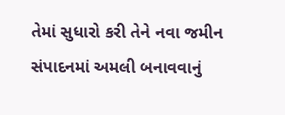તેમાં સુધારો કરી તેને નવા જમીન સંપાદનમાં અમલી બનાવવાનું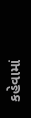કહેવામાં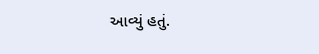આવ્યું હતું.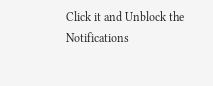Click it and Unblock the Notifications